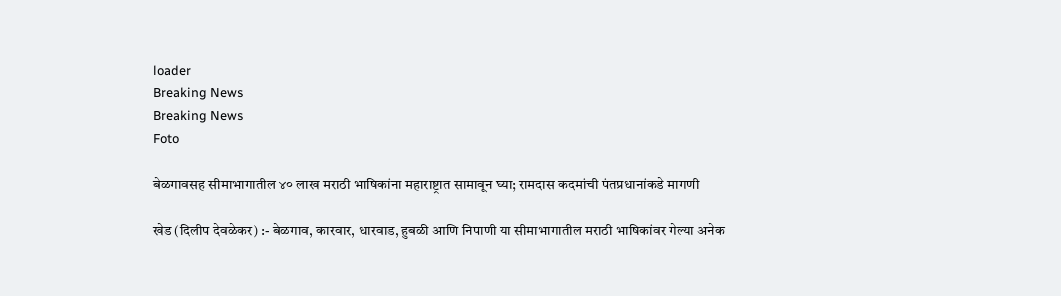loader
Breaking News
Breaking News
Foto

बेळगावसह सीमाभागातील ४० लाख मराठी भाषिकांना महाराष्ट्रात सामावून घ्या; रामदास कदमांची पंतप्रधानांकडे मागणी

खेड (दिलीप देवळेकर) :- बेळगाव, कारवार, धारवाड, हुबळी आणि निपाणी या सीमाभागातील मराठी भाषिकांवर गेल्या अनेक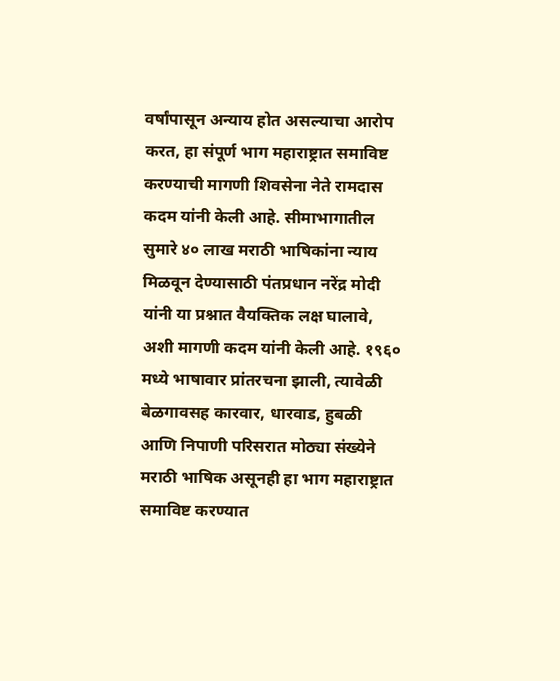वर्षांपासून अन्याय होत असल्याचा आरोप करत, हा संपूर्ण भाग महाराष्ट्रात समाविष्ट करण्याची मागणी शिवसेना नेते रामदास कदम यांनी केली आहे. सीमाभागातील सुमारे ४० लाख मराठी भाषिकांना न्याय मिळवून देण्यासाठी पंतप्रधान नरेंद्र मोदी यांनी या प्रश्नात वैयक्तिक लक्ष घालावे, अशी मागणी कदम यांनी केली आहे. १९६० मध्ये भाषावार प्रांतरचना झाली, त्यावेळी बेळगावसह कारवार, धारवाड, हुबळी आणि निपाणी परिसरात मोठ्या संख्येने मराठी भाषिक असूनही हा भाग महाराष्ट्रात समाविष्ट करण्यात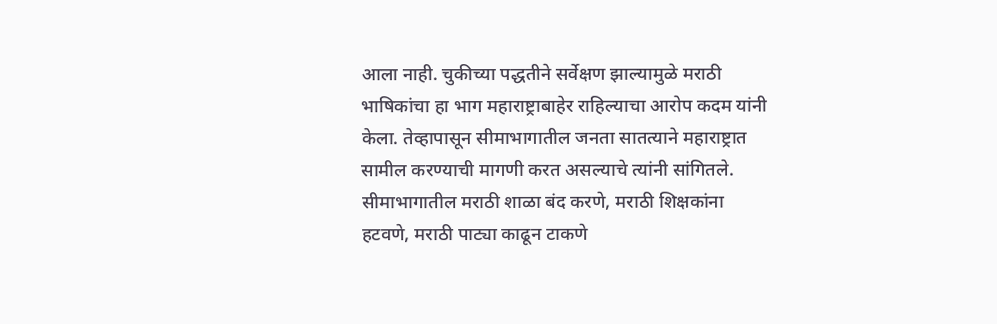आला नाही. चुकीच्या पद्धतीने सर्वेक्षण झाल्यामुळे मराठी भाषिकांचा हा भाग महाराष्ट्राबाहेर राहिल्याचा आरोप कदम यांनी केला. तेव्हापासून सीमाभागातील जनता सातत्याने महाराष्ट्रात सामील करण्याची मागणी करत असल्याचे त्यांनी सांगितले. सीमाभागातील मराठी शाळा बंद करणे, मराठी शिक्षकांना हटवणे, मराठी पाट्या काढून टाकणे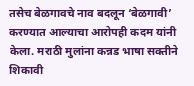तसेच बेळगावचे नाव बदलून ‘बेळगावी’ करण्यात आल्याचा आरोपही कदम यांनी केला. मराठी मुलांना कन्नड भाषा सक्तीने शिकावी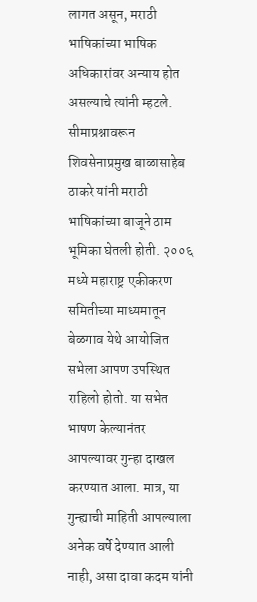लागत असून, मराठी भाषिकांच्या भाषिक अधिकारांवर अन्याय होत असल्याचे त्यांनी म्हटले. सीमाप्रश्नावरून शिवसेनाप्रमुख बाळासाहेब ठाकरे यांनी मराठी भाषिकांच्या बाजूने ठाम भूमिका घेतली होती. २००६ मध्ये महाराष्ट्र एकीकरण समितीच्या माध्यमातून बेळगाव येथे आयोजित सभेला आपण उपस्थित राहिलो होतो. या सभेत भाषण केल्यानंतर आपल्यावर गुन्हा दाखल करण्यात आला. मात्र, या गुन्ह्याची माहिती आपल्याला अनेक वर्षे देण्यात आली नाही, असा दावा कदम यांनी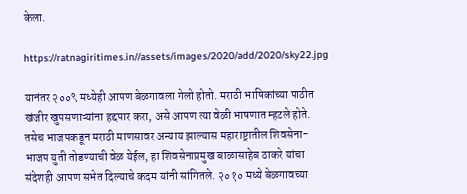केला.

https://ratnagiritimes.in//assets/images/2020/add/2020/sky22.jpg

यानंतर २००९ मध्येही आपण बेळगावला गेलो होतो. मराठी भाषिकांच्या पाठीत खंजीर खुपसणाऱ्यांना हद्दपार करा, असे आपण त्या वेळी भाषणात म्हटले होते. तसेच भाजपकडून मराठी माणसावर अन्याय झाल्यास महाराष्ट्रातील शिवसेना-भाजप युती तोडण्याची वेळ येईल, हा शिवसेनाप्रमुख बाळासाहेब ठाकरे यांचा संदेशही आपण सभेत दिल्याचे कदम यांनी सांगितले. २०१० मध्ये बेळगावच्या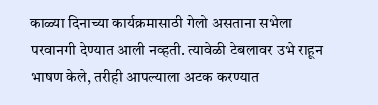काळ्या दिनाच्या कार्यक्रमासाठी गेलो असताना सभेला परवानगी देण्यात आली नव्हती. त्यावेळी टेबलावर उभे राहून भाषण केले, तरीही आपल्याला अटक करण्यात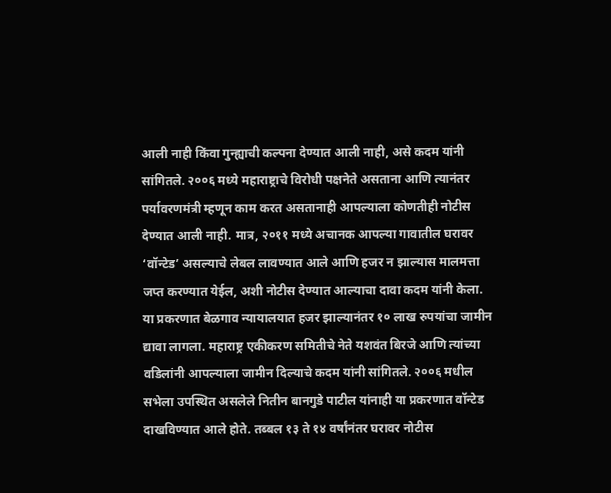आली नाही किंवा गुन्ह्याची कल्पना देण्यात आली नाही, असे कदम यांनी सांगितले. २००६ मध्ये महाराष्ट्राचे विरोधी पक्षनेते असताना आणि त्यानंतर पर्यावरणमंत्री म्हणून काम करत असतानाही आपल्याला कोणतीही नोटीस देण्यात आली नाही. मात्र, २०११ मध्ये अचानक आपल्या गावातील घरावर ‘वॉन्टेड’ असल्याचे लेबल लावण्यात आले आणि हजर न झाल्यास मालमत्ता जप्त करण्यात येईल, अशी नोटीस देण्यात आल्याचा दावा कदम यांनी केला. या प्रकरणात बेळगाव न्यायालयात हजर झाल्यानंतर १० लाख रुपयांचा जामीन द्यावा लागला. महाराष्ट्र एकीकरण समितीचे नेते यशवंत बिरजे आणि त्यांच्या वडिलांनी आपल्याला जामीन दिल्याचे कदम यांनी सांगितले. २००६ मधील सभेला उपस्थित असलेले नितीन बानगुडे पाटील यांनाही या प्रकरणात वॉन्टेड दाखविण्यात आले होते. तब्बल १३ ते १४ वर्षांनंतर घरावर नोटीस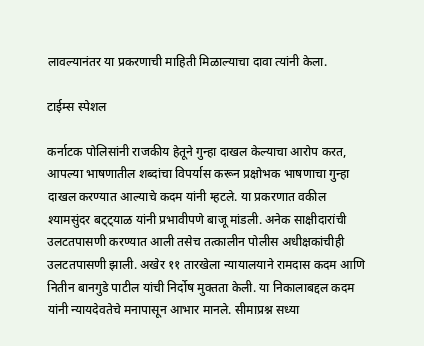लावल्यानंतर या प्रकरणाची माहिती मिळाल्याचा दावा त्यांनी केला.

टाईम्स स्पेशल

कर्नाटक पोलिसांनी राजकीय हेतूने गुन्हा दाखल केल्याचा आरोप करत, आपल्या भाषणातील शब्दांचा विपर्यास करून प्रक्षोभक भाषणाचा गुन्हा दाखल करण्यात आल्याचे कदम यांनी म्हटले. या प्रकरणात वकील श्यामसुंदर बट्ट्याळ यांनी प्रभावीपणे बाजू मांडली. अनेक साक्षीदारांची उलटतपासणी करण्यात आली तसेच तत्कालीन पोलीस अधीक्षकांचीही उलटतपासणी झाली. अखेर ११ तारखेला न्यायालयाने रामदास कदम आणि नितीन बानगुडे पाटील यांची निर्दोष मुक्तता केली. या निकालाबद्दल कदम यांनी न्यायदेवतेचे मनापासून आभार मानले. सीमाप्रश्न सध्या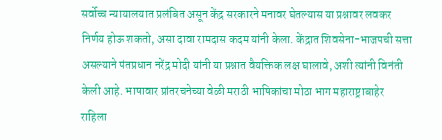सर्वोच्च न्यायालयात प्रलंबित असून केंद्र सरकारने मनावर घेतल्यास या प्रश्नावर लवकर निर्णय होऊ शकतो, असा दावा रामदास कदम यांनी केला. केंद्रात शिवसेना-भाजपची सत्ता असल्याने पंतप्रधान नरेंद्र मोदी यांनी या प्रश्नात वैयक्तिक लक्ष घालावे, अशी त्यांनी विनंती केली आहे. भाषावार प्रांतरचनेच्या वेळी मराठी भाषिकांचा मोठा भाग महाराष्ट्राबाहेर राहिला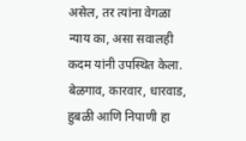असेल, तर त्यांना वेगळा न्याय का, असा सवालही कदम यांनी उपस्थित केला. बेळगाव, कारवार, धारवाड, हुबळी आणि निपाणी हा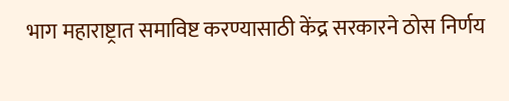भाग महाराष्ट्रात समाविष्ट करण्यासाठी केंद्र सरकारने ठोस निर्णय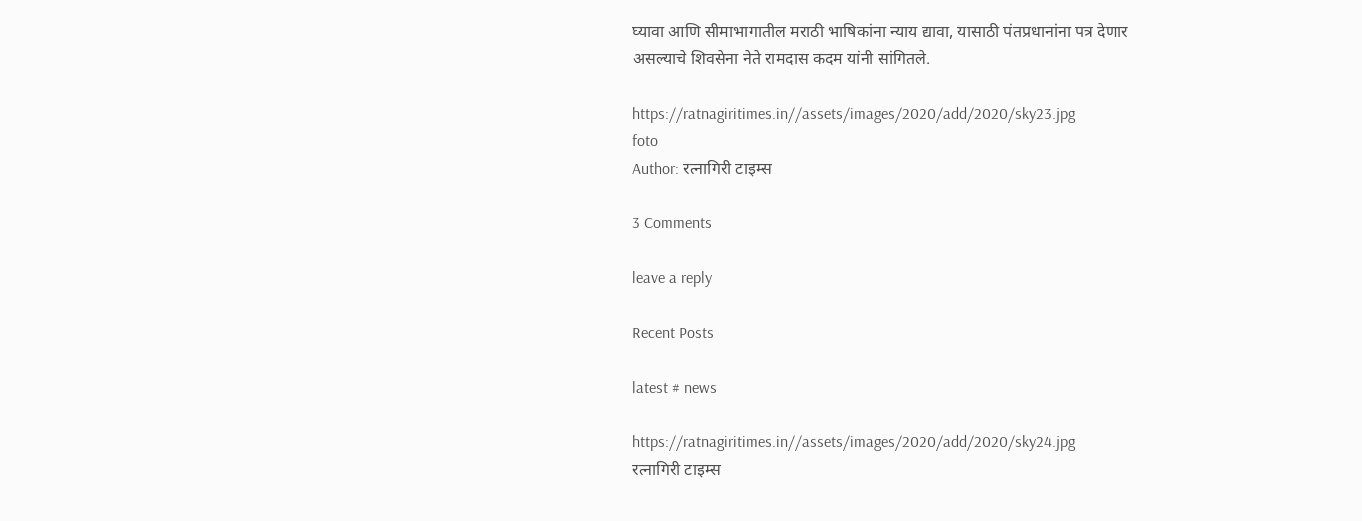घ्यावा आणि सीमाभागातील मराठी भाषिकांना न्याय द्यावा, यासाठी पंतप्रधानांना पत्र देणार असल्याचे शिवसेना नेते रामदास कदम यांनी सांगितले.

https://ratnagiritimes.in//assets/images/2020/add/2020/sky23.jpg
foto
Author: रत्नागिरी टाइम्स

3 Comments

leave a reply

Recent Posts

latest # news

https://ratnagiritimes.in//assets/images/2020/add/2020/sky24.jpg
रत्नागिरी टाइम्स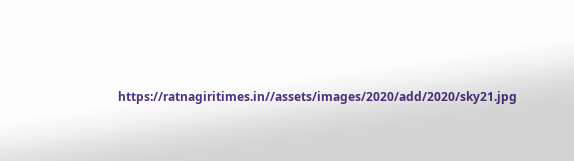https://ratnagiritimes.in//assets/images/2020/add/2020/sky21.jpg